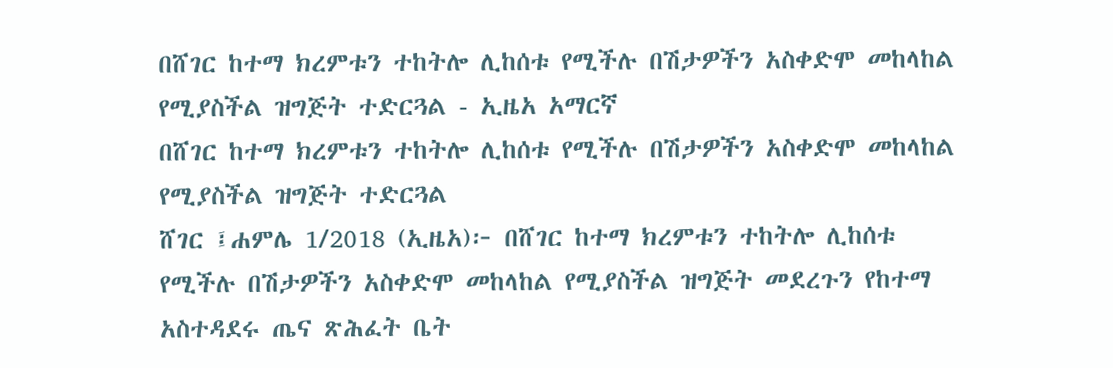በሸገር ከተማ ክረምቱን ተከትሎ ሊከሰቱ የሚችሉ በሽታዎችን አስቀድሞ መከላከል የሚያስችል ዝግጅት ተድርጓል - ኢዜአ አማርኛ
በሸገር ከተማ ክረምቱን ተከትሎ ሊከሰቱ የሚችሉ በሽታዎችን አስቀድሞ መከላከል የሚያስችል ዝግጅት ተድርጓል
ሸገር ፤ሐምሌ 1/2018 (ኢዜአ)፦ በሸገር ከተማ ክረምቱን ተከትሎ ሊከሰቱ የሚችሉ በሽታዎችን አስቀድሞ መከላከል የሚያስችል ዝግጅት መደረጉን የከተማ አስተዳደሩ ጤና ጽሕፈት ቤት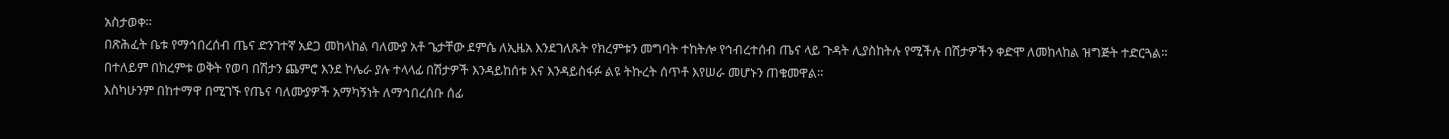አስታወቀ።
በጽሕፈት ቤቱ የማኅበረሰብ ጤና ድንገተኛ አደጋ መከላከል ባለሙያ አቶ ጌታቸው ደምሴ ለኢዜአ እንደገለጹት የክረምቱን መግባት ተከትሎ የኅብረተሰብ ጤና ላይ ጉዳት ሊያስከትሉ የሚችሉ በሽታዎችን ቀድሞ ለመከላከል ዝግጅት ተድርጓል።
በተለይም በክረምቱ ወቅት የወባ በሽታን ጨምሮ እንደ ኮሌራ ያሉ ተላላፊ በሽታዎች እንዳይከሰቱ እና እንዳይስፋፉ ልዩ ትኩረት ሰጥቶ እየሠራ መሆኑን ጠቁመዋል።
እስካሁንም በከተማዋ በሚገኙ የጤና ባለሙያዎች አማካኝነት ለማኅበረሰቡ ሰፊ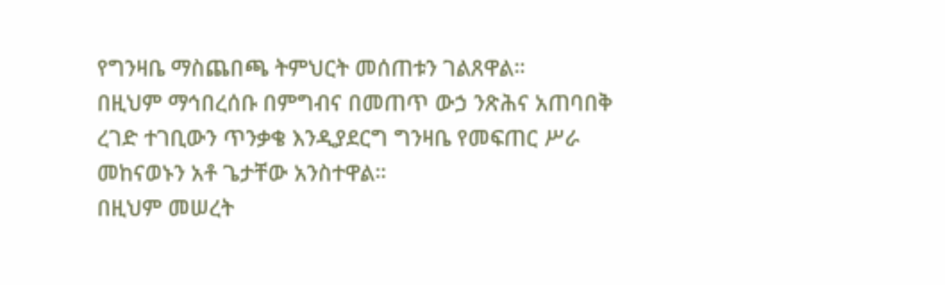የግንዛቤ ማስጨበጫ ትምህርት መሰጠቱን ገልጸዋል።
በዚህም ማኅበረሰቡ በምግብና በመጠጥ ውኃ ንጽሕና አጠባበቅ ረገድ ተገቢውን ጥንቃቄ እንዲያደርግ ግንዛቤ የመፍጠር ሥራ መከናወኑን አቶ ጌታቸው አንስተዋል።
በዚህም መሠረት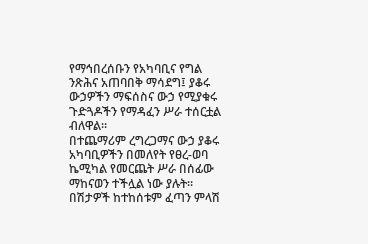የማኅበረሰቡን የአካባቢና የግል ንጽሕና አጠባበቅ ማሳደግ፤ ያቆሩ ውኃዎችን ማፍሰስና ውኃ የሚያቁሩ ጉድጓዶችን የማዳፈን ሥራ ተሰርቷል ብለዋል።
በተጨማሪም ረግረጋማና ውኃ ያቆሩ አካባቢዎችን በመለየት የፀረ-ወባ ኬሚካል የመርጨት ሥራ በሰፊው ማከናወን ተችሏል ነው ያሉት።
በሽታዎች ከተከሰቱም ፈጣን ምላሽ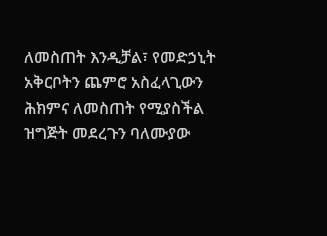ለመስጠት እንዲቻል፣ የመድኃኒት አቅርቦትን ጨምሮ አስፈላጊውን ሕክምና ለመስጠት የሚያስችል ዝግጅት መደረጉን ባለሙያው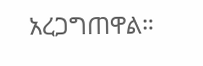አረጋግጠዋል።